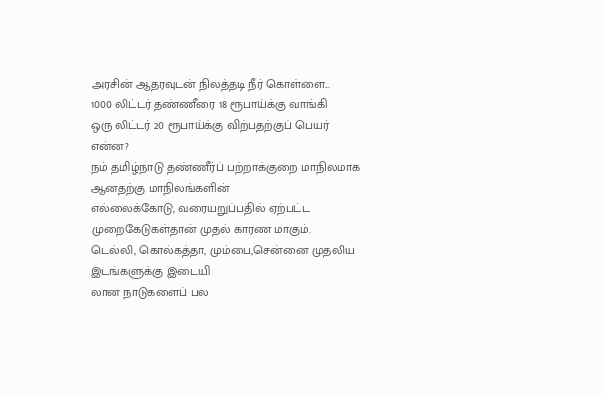அரசின் ஆதரவுடன் நிலத்தடி நீர் கொள்ளை...
1000 லிட்டர் தண்ணீரை 18 ரூபாய்க்கு வாங்கி
ஒரு லிட்டர் 20 ரூபாய்க்கு விற்பதற்குப் பெயர் என்ன?
நம் தமிழ்நாடு தண்ணீர்ப் பற்றாக்குறை மாநிலமாக ஆனதற்கு மாநிலங்களின்
எல்லைக்கோடு, வரையறுப்பதில் ஏற்பட்ட முறைகேடுகள்தான் முதல் காரண மாகும்.
டெல்லி, கொல்கத்தா, மும்பை,சென்னை முதலிய இடங்களுக்கு இடையி
லான நாடுகளைப் பல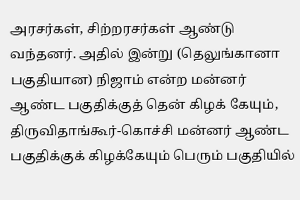அரசர்கள், சிற்றரசர்கள் ஆண்டு வந்தனர். அதில் இன்று (தெலுங்கானா பகுதியான) நிஜாம் என்ற மன்னர் ஆண்ட பகுதிக்குத் தென் கிழக் கேயும், திருவிதாங்கூர்-கொச்சி மன்னர் ஆண்ட பகுதிக்குக் கிழக்கேயும் பெரும் பகுதியில்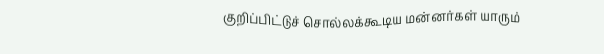குறிப்பிட்டுச் சொல்லக்கூடிய மன்னர்கள் யாரும்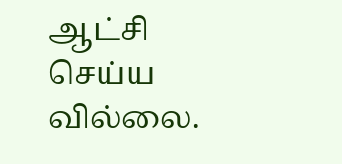ஆட்சி செய்ய வில்லை.